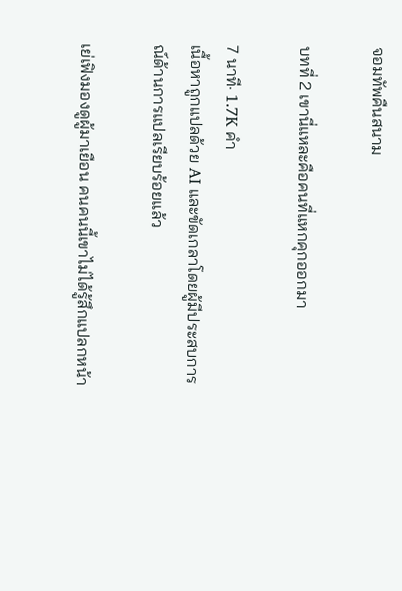จอมทัพคืนสนาม

บทที่ 2 เขานี่แหละคือคนที่แหกคุกออกมา

7 นาที· 1.7K คำ
เนื้อหาถูกแปลด้วย AI และขัดเกลาโดยผู้มีประสบการณ์ด้านการแปลเรียบร้อยแล้ว

เย่เฟิงมองดูผู้มาเยือน คนคนนี้เขาไม่ได้รู้สึกแปลกหน้า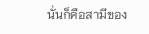นั่นก็คือสามีของ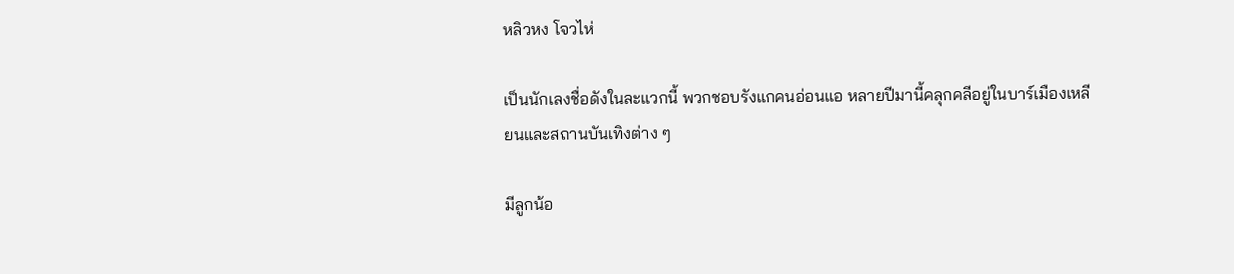หลิวหง โจวไห่

เป็นนักเลงชื่อดังในละแวกนี้ พวกชอบรังแกคนอ่อนแอ หลายปีมานี้คลุกคลีอยู่ในบาร์เมืองเหลียนและสถานบันเทิงต่าง ๆ

มีลูกน้อ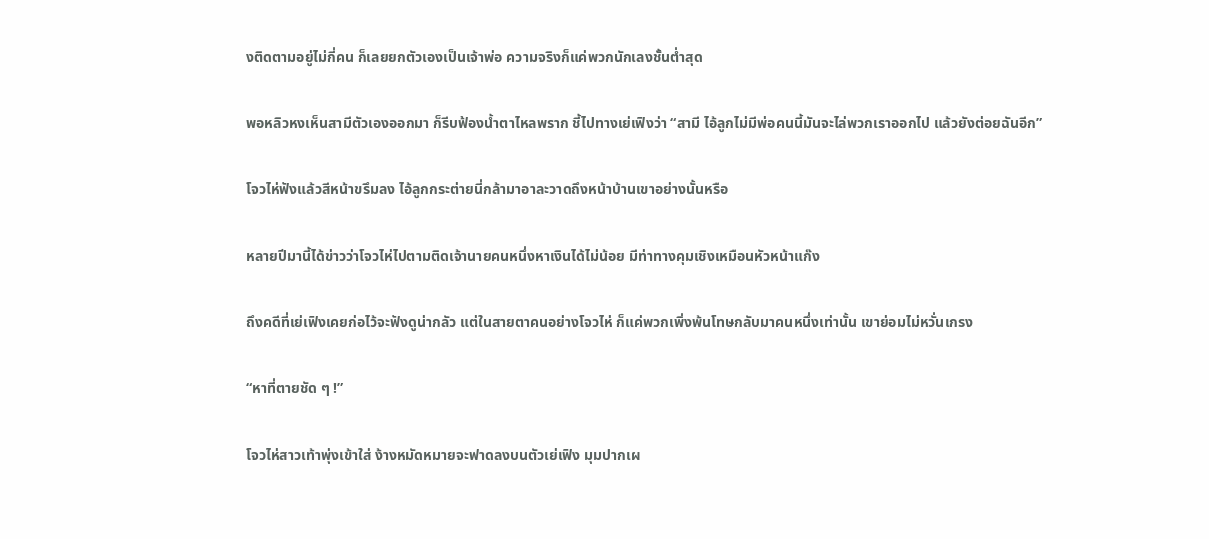งติดตามอยู่ไม่กี่คน ก็เลยยกตัวเองเป็นเจ้าพ่อ ความจริงก็แค่พวกนักเลงชั้นต่ำสุด

พอหลิวหงเห็นสามีตัวเองออกมา ก็รีบฟ้องน้ำตาไหลพราก ชี้ไปทางเย่เฟิงว่า “สามี ไอ้ลูกไม่มีพ่อคนนี้มันจะไล่พวกเราออกไป แล้วยังต่อยฉันอีก”

โจวไห่ฟังแล้วสีหน้าขรึมลง ไอ้ลูกกระต่ายนี่กล้ามาอาละวาดถึงหน้าบ้านเขาอย่างนั้นหรือ

หลายปีมานี้ได้ข่าวว่าโจวไห่ไปตามติดเจ้านายคนหนึ่งหาเงินได้ไม่น้อย มีท่าทางคุมเชิงเหมือนหัวหน้าแก๊ง

ถึงคดีที่เย่เฟิงเคยก่อไว้จะฟังดูน่ากลัว แต่ในสายตาคนอย่างโจวไห่ ก็แค่พวกเพิ่งพ้นโทษกลับมาคนหนึ่งเท่านั้น เขาย่อมไม่หวั่นเกรง

“หาที่ตายชัด ๆ !”

โจวไห่สาวเท้าพุ่งเข้าใส่ ง้างหมัดหมายจะฟาดลงบนตัวเย่เฟิง มุมปากเผ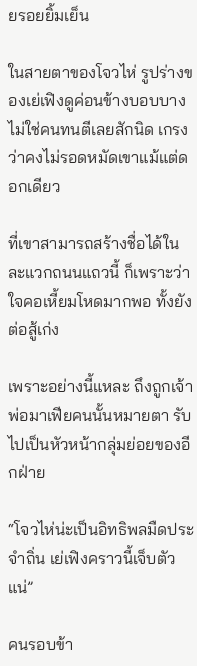ยรอยยิ้มเย็น

ในสายตาของโจวไห่ รูปร่างของเย่เฟิงดูค่อนข้างบอบบาง ไม่ใช่คนทนตีเลยสักนิด เกรงว่าคงไม่รอดหมัดเขาแม้แต่ดอกเดียว

ที่เขาสามารถสร้างชื่อได้ในละแวกถนนแถวนี้ ก็เพราะว่าใจคอเหี้ยมโหดมากพอ ทั้งยังต่อสู้เก่ง

เพราะอย่างนี้แหละ ถึงถูกเจ้าพ่อมาเฟียคนนั้นหมายตา รับไปเป็นหัวหน้ากลุ่มย่อยของอีกฝ่าย

“โจวไห่น่ะเป็นอิทธิพลมืดประจำถิ่น เย่เฟิงคราวนี้เจ็บตัวแน่”

คนรอบข้า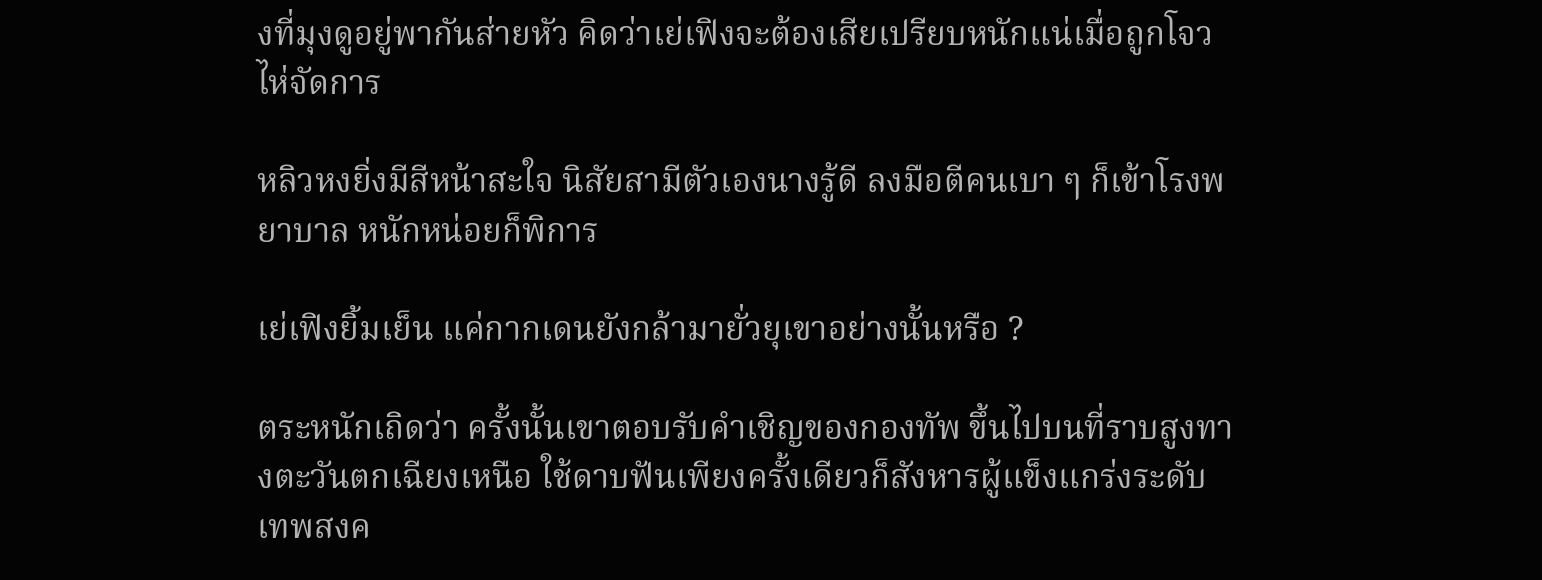งที่มุงดูอยู่พากันส่ายหัว คิดว่าเย่เฟิงจะต้องเสียเปรียบหนักแน่เมื่อถูกโจวไห่จัดการ

หลิวหงยิ่งมีสีหน้าสะใจ นิสัยสามีตัวเองนางรู้ดี ลงมือตีคนเบา ๆ ก็เข้าโรงพยาบาล หนักหน่อยก็พิการ

เย่เฟิงยิ้มเย็น แค่กากเดนยังกล้ามายั่วยุเขาอย่างนั้นหรือ ?

ตระหนักเถิดว่า ครั้งนั้นเขาตอบรับคำเชิญของกองทัพ ขึ้นไปบนที่ราบสูงทางตะวันตกเฉียงเหนือ ใช้ดาบฟันเพียงครั้งเดียวก็สังหารผู้แข็งแกร่งระดับเทพสงค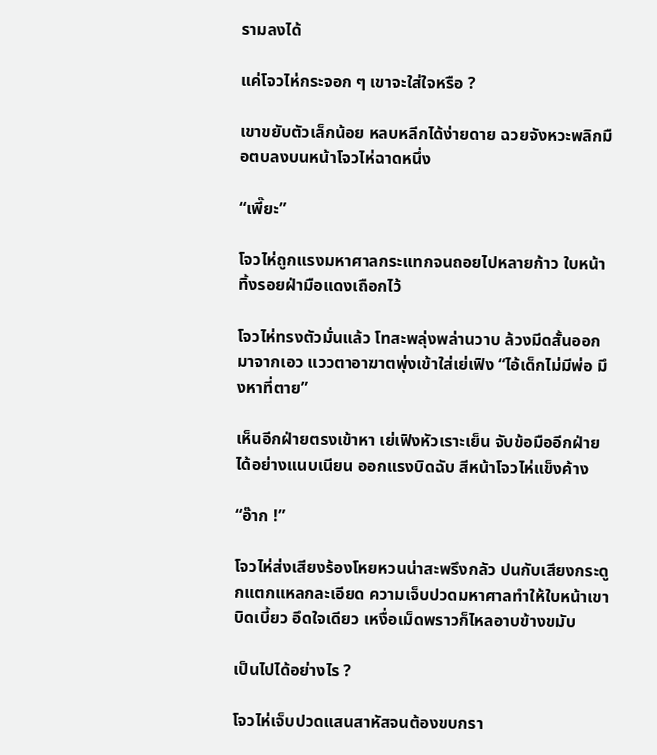รามลงได้

แค่โจวไห่กระจอก ๆ เขาจะใส่ใจหรือ ?

เขาขยับตัวเล็กน้อย หลบหลีกได้ง่ายดาย ฉวยจังหวะพลิกมือตบลงบนหน้าโจวไห่ฉาดหนึ่ง

“เพี๊ยะ”

โจวไห่ถูกแรงมหาศาลกระแทกจนถอยไปหลายก้าว ใบหน้าทิ้งรอยฝ่ามือแดงเถือกไว้

โจวไห่ทรงตัวมั่นแล้ว โทสะพลุ่งพล่านวาบ ล้วงมีดสั้นออกมาจากเอว แววตาอาฆาตพุ่งเข้าใส่เย่เฟิง “ไอ้เด็กไม่มีพ่อ มึงหาที่ตาย”

เห็นอีกฝ่ายตรงเข้าหา เย่เฟิงหัวเราะเย็น จับข้อมืออีกฝ่ายได้อย่างแนบเนียน ออกแรงบิดฉับ สีหน้าโจวไห่แข็งค้าง

“อ๊าก !”

โจวไห่ส่งเสียงร้องโหยหวนน่าสะพรึงกลัว ปนกับเสียงกระดูกแตกแหลกละเอียด ความเจ็บปวดมหาศาลทำให้ใบหน้าเขาบิดเบี้ยว อึดใจเดียว เหงื่อเม็ดพราวก็ไหลอาบข้างขมับ

เป็นไปได้อย่างไร ?

โจวไห่เจ็บปวดแสนสาหัสจนต้องขบกรา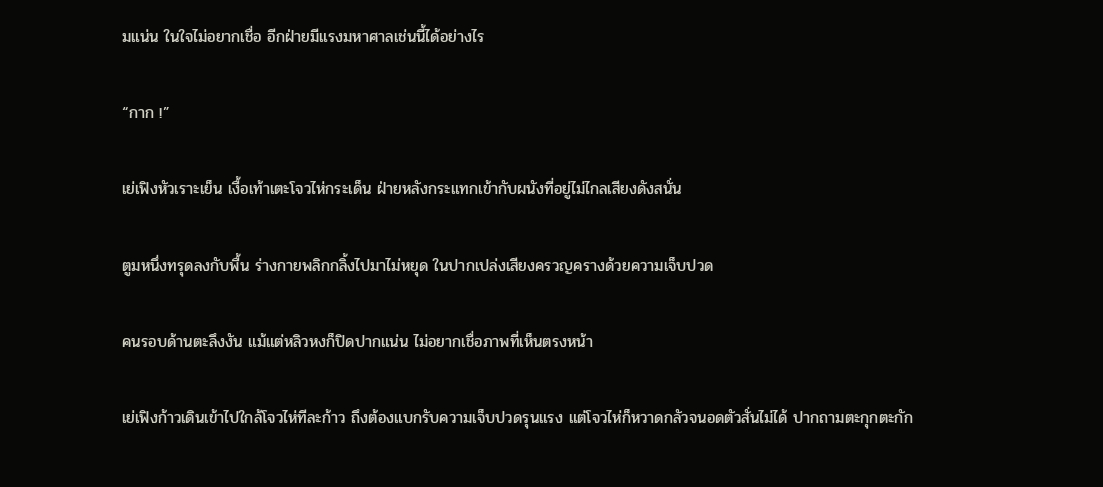มแน่น ในใจไม่อยากเชื่อ อีกฝ่ายมีแรงมหาศาลเช่นนี้ได้อย่างไร

“กาก !”

เย่เฟิงหัวเราะเย็น เงื้อเท้าเตะโจวไห่กระเด็น ฝ่ายหลังกระแทกเข้ากับผนังที่อยู่ไม่ไกลเสียงดังสนั่น

ตูมหนึ่งทรุดลงกับพื้น ร่างกายพลิกกลิ้งไปมาไม่หยุด ในปากเปล่งเสียงครวญครางด้วยความเจ็บปวด

คนรอบด้านตะลึงงัน แม้แต่หลิวหงก็ปิดปากแน่น ไม่อยากเชื่อภาพที่เห็นตรงหน้า

เย่เฟิงก้าวเดินเข้าไปใกล้โจวไห่ทีละก้าว ถึงต้องแบกรับความเจ็บปวดรุนแรง แต่โจวไห่ก็หวาดกลัวจนอดตัวสั่นไม่ได้ ปากถามตะกุกตะกัก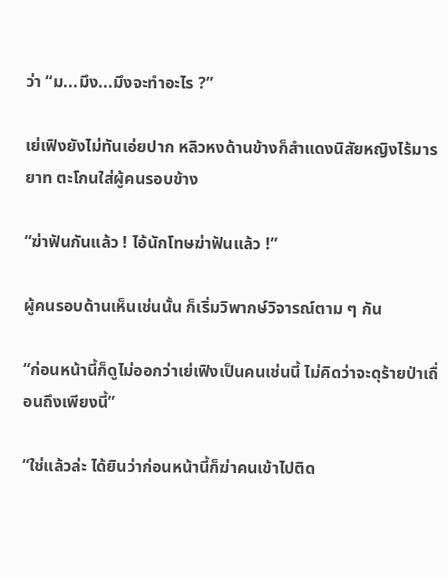ว่า “ม...มึง...มึงจะทำอะไร ?”

เย่เฟิงยังไม่ทันเอ่ยปาก หลิวหงด้านข้างก็สำแดงนิสัยหญิงไร้มารยาท ตะโกนใส่ผู้คนรอบข้าง

“ฆ่าฟันกันแล้ว ! ไอ้นักโทษฆ่าฟันแล้ว !”

ผู้คนรอบด้านเห็นเช่นนั้น ก็เริ่มวิพากษ์วิจารณ์ตาม ๆ กัน

“ก่อนหน้านี้ก็ดูไม่ออกว่าเย่เฟิงเป็นคนเช่นนี้ ไม่คิดว่าจะดุร้ายป่าเถื่อนถึงเพียงนี้”

“ใช่แล้วล่ะ ได้ยินว่าก่อนหน้านี้ก็ฆ่าคนเข้าไปติด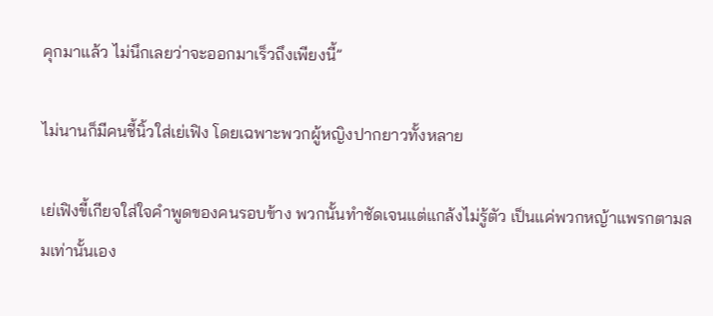คุกมาแล้ว ไม่นึกเลยว่าจะออกมาเร็วถึงเพียงนี้”

ไม่นานก็มีคนชี้นิ้วใส่เย่เฟิง โดยเฉพาะพวกผู้หญิงปากยาวทั้งหลาย

เย่เฟิงขี้เกียจใส่ใจคำพูดของคนรอบข้าง พวกนั้นทำชัดเจนแต่แกล้งไม่รู้ตัว เป็นแค่พวกหญ้าแพรกตามลมเท่านั้นเอง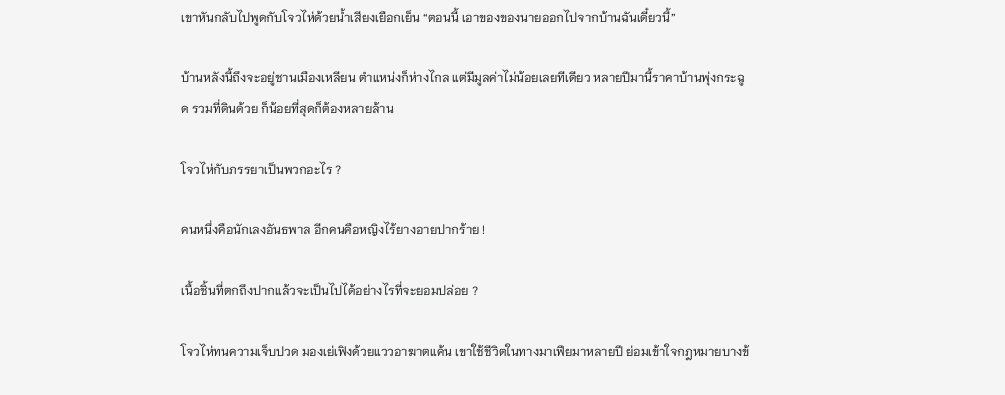เขาหันกลับไปพูดกับโจวไห่ด้วยน้ำเสียงเยือกเย็น “ตอนนี้ เอาของของนายออกไปจากบ้านฉันเดี๋ยวนี้”

บ้านหลังนี้ถึงจะอยู่ชานเมืองเหลียน ตำแหน่งก็ห่างไกล แต่มีมูลค่าไม่น้อยเลยทีเดียว หลายปีมานี้ราคาบ้านพุ่งกระฉูด รวมที่ดินด้วย ก็น้อยที่สุดก็ต้องหลายล้าน

โจวไห่กับภรรยาเป็นพวกอะไร ?

คนหนึ่งคือนักเลงอันธพาล อีกคนคือหญิงไร้ยางอายปากร้าย !

เนื้อชิ้นที่ตกถึงปากแล้วจะเป็นไปได้อย่างไรที่จะยอมปล่อย ?

โจวไห่ทนความเจ็บปวด มองเย่เฟิงด้วยแววอาฆาตแค้น เขาใช้ชีวิตในทางมาเฟียมาหลายปี ย่อมเข้าใจกฎหมายบางข้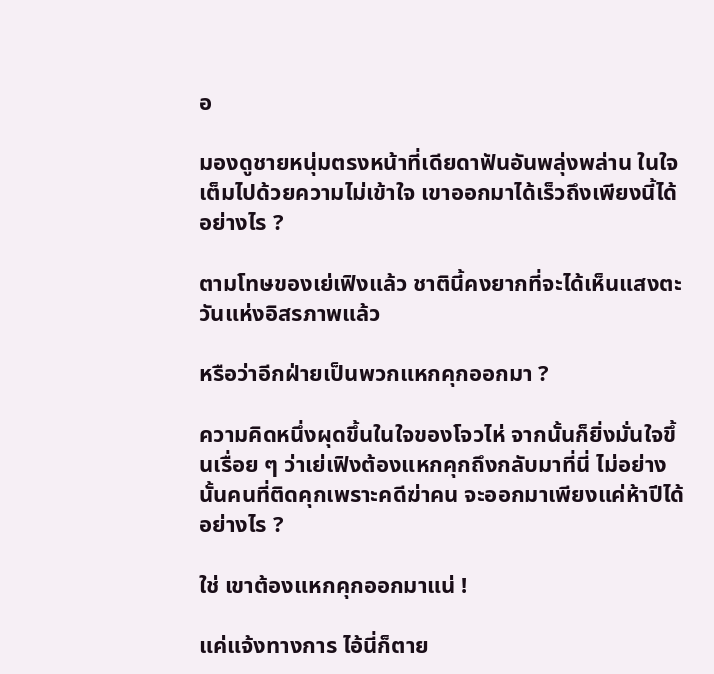อ

มองดูชายหนุ่มตรงหน้าที่เดียดาฟันอันพลุ่งพล่าน ในใจเต็มไปด้วยความไม่เข้าใจ เขาออกมาได้เร็วถึงเพียงนี้ได้อย่างไร ?

ตามโทษของเย่เฟิงแล้ว ชาตินี้คงยากที่จะได้เห็นแสงตะวันแห่งอิสรภาพแล้ว

หรือว่าอีกฝ่ายเป็นพวกแหกคุกออกมา ?

ความคิดหนึ่งผุดขึ้นในใจของโจวไห่ จากนั้นก็ยิ่งมั่นใจขึ้นเรื่อย ๆ ว่าเย่เฟิงต้องแหกคุกถึงกลับมาที่นี่ ไม่อย่างนั้นคนที่ติดคุกเพราะคดีฆ่าคน จะออกมาเพียงแค่ห้าปีได้อย่างไร ?

ใช่ เขาต้องแหกคุกออกมาแน่ !

แค่แจ้งทางการ ไอ้นี่ก็ตาย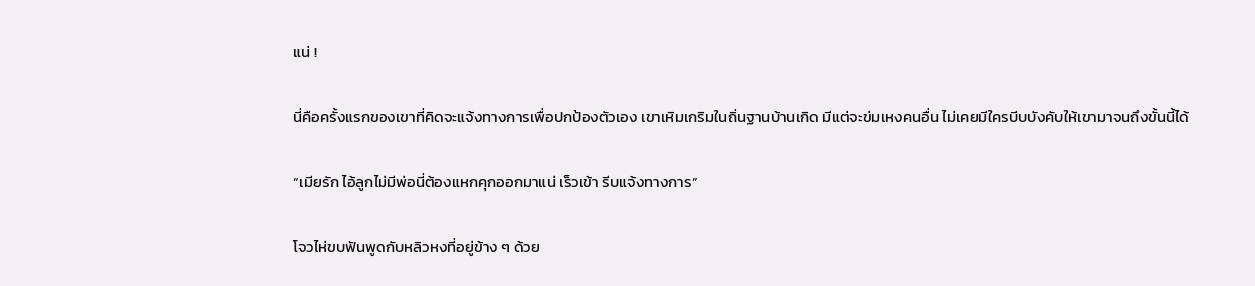แน่ !

นี่คือครั้งแรกของเขาที่คิดจะแจ้งทางการเพื่อปกป้องตัวเอง เขาเหิมเกริมในถิ่นฐานบ้านเกิด มีแต่จะข่มเหงคนอื่น ไม่เคยมีใครบีบบังคับให้เขามาจนถึงขั้นนี้ได้

“เมียรัก ไอ้ลูกไม่มีพ่อนี่ต้องแหกคุกออกมาแน่ เร็วเข้า รีบแจ้งทางการ”

โจวไห่ขบฟันพูดกับหลิวหงที่อยู่ข้าง ๆ ด้วย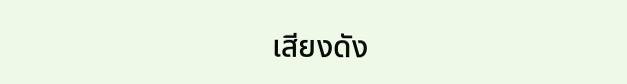เสียงดัง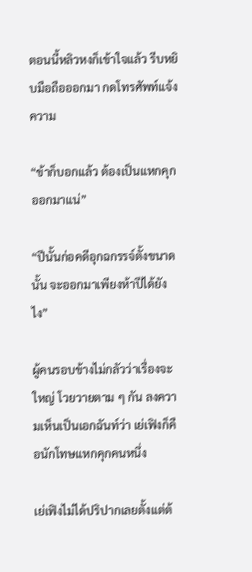ตอนนี้หลิวหงก็เข้าใจแล้ว รีบหยิบมือถือออกมา กดโทรศัพท์แจ้งความ

“ข้าก็บอกแล้ว ต้องเป็นแหกคุกออกมาแน่”

“ปีนั้นก่อคดีอุกฉกรรจ์ตั้งขนาดนั้น จะออกมาเพียงห้าปีได้ยังไง”

ผู้คนรอบข้างไม่กลัวว่าเรื่องจะใหญ่ โวยวายตาม ๆ กัน ลงความเห็นเป็นเอกฉันท์ว่า เย่เฟิงก็คือนักโทษแหกคุกคนหนึ่ง

เย่เฟิงไม่ได้ปริปากเลยตั้งแต่ต้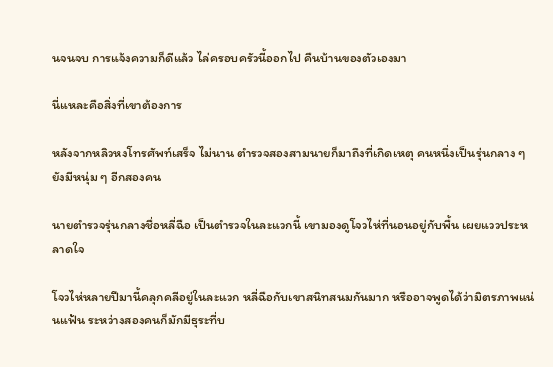นจนจบ การแจ้งความก็ดีแล้ว ไล่ครอบครัวนี้ออกไป คืนบ้านของตัวเองมา

นี่แหละคือสิ่งที่เขาต้องการ

หลังจากหลิวหงโทรศัพท์เสร็จ ไม่นาน ตำรวจสองสามนายก็มาถึงที่เกิดเหตุ คนหนึ่งเป็นรุ่นกลาง ๆ ยังมีหนุ่ม ๆ อีกสองคน

นายตำรวจรุ่นกลางชื่อหลี่ฉือ เป็นตำรวจในละแวกนี้ เขามองดูโจวไห่ที่นอนอยู่กับพื้น เผยแววประหลาดใจ

โจวไห่หลายปีมานี้คลุกคลีอยู่ในละแวก หลี่ฉือกับเขาสนิทสนมกันมาก หรืออาจพูดได้ว่ามิตรภาพแน่นแฟ้น ระหว่างสองคนก็มักมีธุระที่บ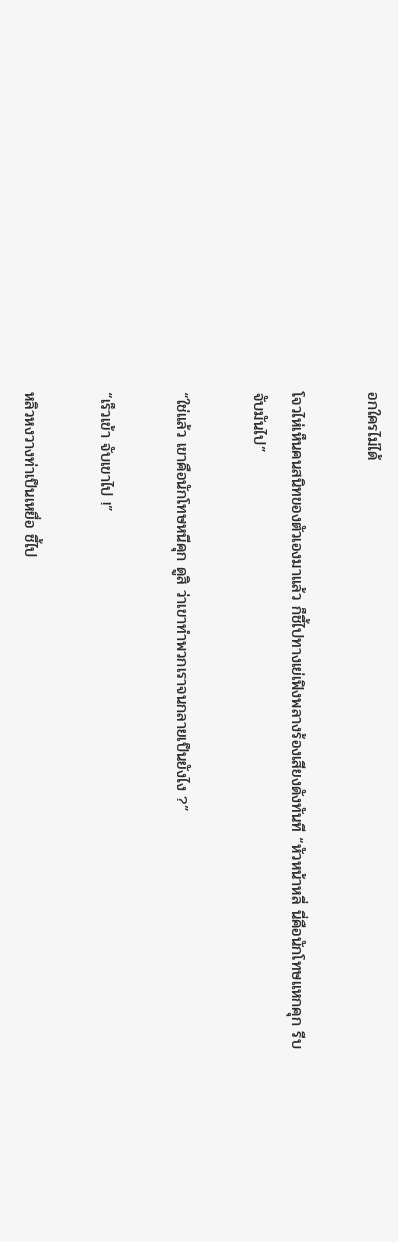อกใครไม่ได้

โจวไห่เห็นคนสนิทของตัวเองมาแล้ว ก็ชี้ไปทางเย่เฟิงพลางร้องเสียงดังทันที “หัวหน้าหลี่ นี่คือนักโทษแหกคุก รีบจับมันไป”

“ใช่แล้ว เขาคือนักโทษหนีคุก ดูสิ ว่าเขาทำพวกเราจนกลายเป็นยังไง ?”

“เร็วเข้า จับเขาไป !”

หลิวหงวางท่าเป็นเหยื่อ ชี้ไป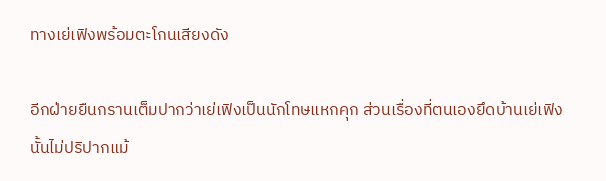ทางเย่เฟิงพร้อมตะโกนเสียงดัง

อีกฝ่ายยืนกรานเต็มปากว่าเย่เฟิงเป็นนักโทษแหกคุก ส่วนเรื่องที่ตนเองยึดบ้านเย่เฟิงนั้นไม่ปริปากแม้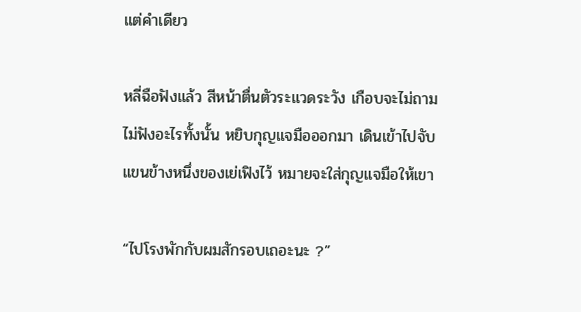แต่คำเดียว

หลี่ฉือฟังแล้ว สีหน้าตื่นตัวระแวดระวัง เกือบจะไม่ถามไม่ฟังอะไรทั้งนั้น หยิบกุญแจมือออกมา เดินเข้าไปจับแขนข้างหนึ่งของเย่เฟิงไว้ หมายจะใส่กุญแจมือให้เขา

“ไปโรงพักกับผมสักรอบเถอะนะ ?”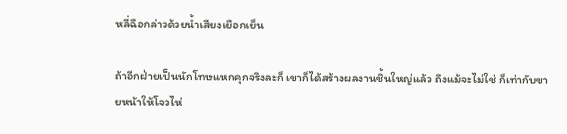หลี่ฉือกล่าวด้วยน้ำเสียงเยือกเย็น

ถ้าอีกฝ่ายเป็นนักโทษแหกคุกจริงละก็ เขาก็ได้สร้างผลงานชิ้นใหญ่แล้ว ถึงแม้จะไม่ใช่ ก็เท่ากับขายหน้าให้โจวไห่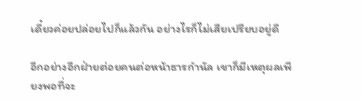เดี๋ยวค่อยปล่อยไปก็แล้วกัน อย่างไรก็ไม่เสียเปรียบอยู่ดี

อีกอย่างอีกฝ่ายต่อยคนต่อหน้าธารกำนัล เขาก็มีเหตุผลเพียงพอที่จะ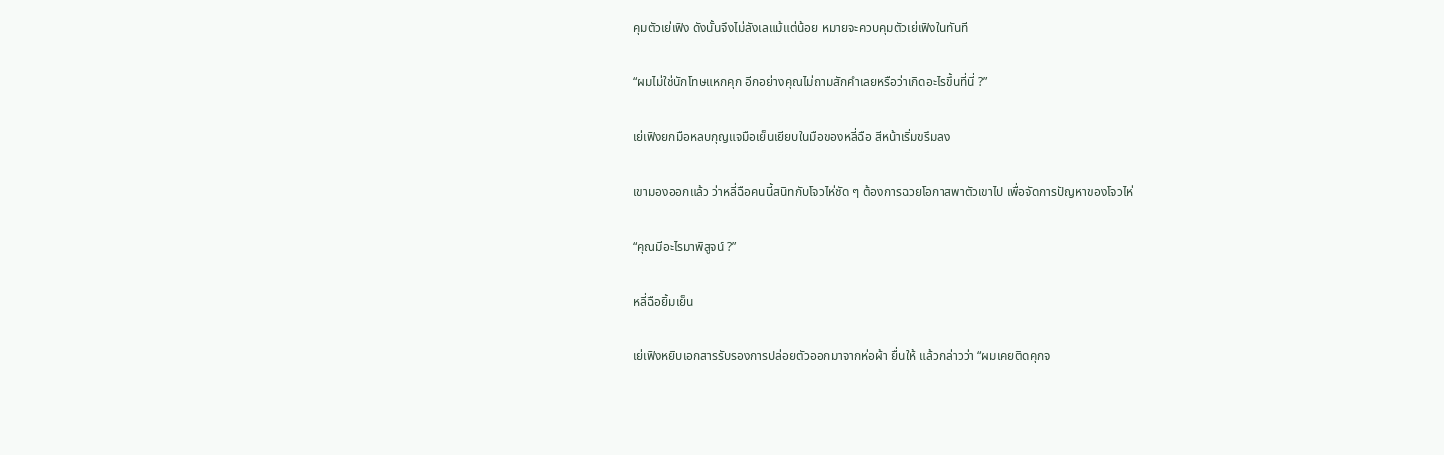คุมตัวเย่เฟิง ดังนั้นจึงไม่ลังเลแม้แต่น้อย หมายจะควบคุมตัวเย่เฟิงในทันที

“ผมไม่ใช่นักโทษแหกคุก อีกอย่างคุณไม่ถามสักคำเลยหรือว่าเกิดอะไรขึ้นที่นี่ ?”

เย่เฟิงยกมือหลบกุญแจมือเย็นเยียบในมือของหลี่ฉือ สีหน้าเริ่มขรึมลง

เขามองออกแล้ว ว่าหลี่ฉือคนนี้สนิทกับโจวไห่ชัด ๆ ต้องการฉวยโอกาสพาตัวเขาไป เพื่อจัดการปัญหาของโจวไห่

“คุณมีอะไรมาพิสูจน์ ?”

หลี่ฉือยิ้มเย็น

เย่เฟิงหยิบเอกสารรับรองการปล่อยตัวออกมาจากห่อผ้า ยื่นให้ แล้วกล่าวว่า “ผมเคยติดคุกจ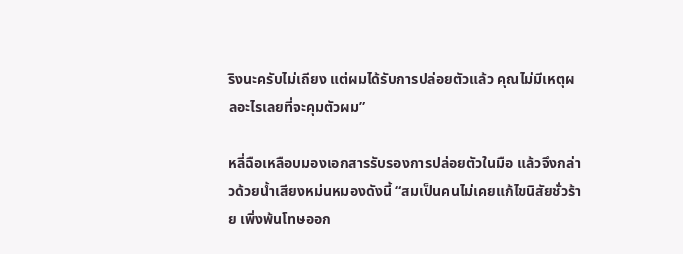ริงนะครับไม่เถียง แต่ผมได้รับการปล่อยตัวแล้ว คุณไม่มีเหตุผลอะไรเลยที่จะคุมตัวผม”

หลี่ฉือเหลือบมองเอกสารรับรองการปล่อยตัวในมือ แล้วจึงกล่าวด้วยน้ำเสียงหม่นหมองดังนี้ “สมเป็นคนไม่เคยแก้ไขนิสัยชั่วร้าย เพิ่งพ้นโทษออก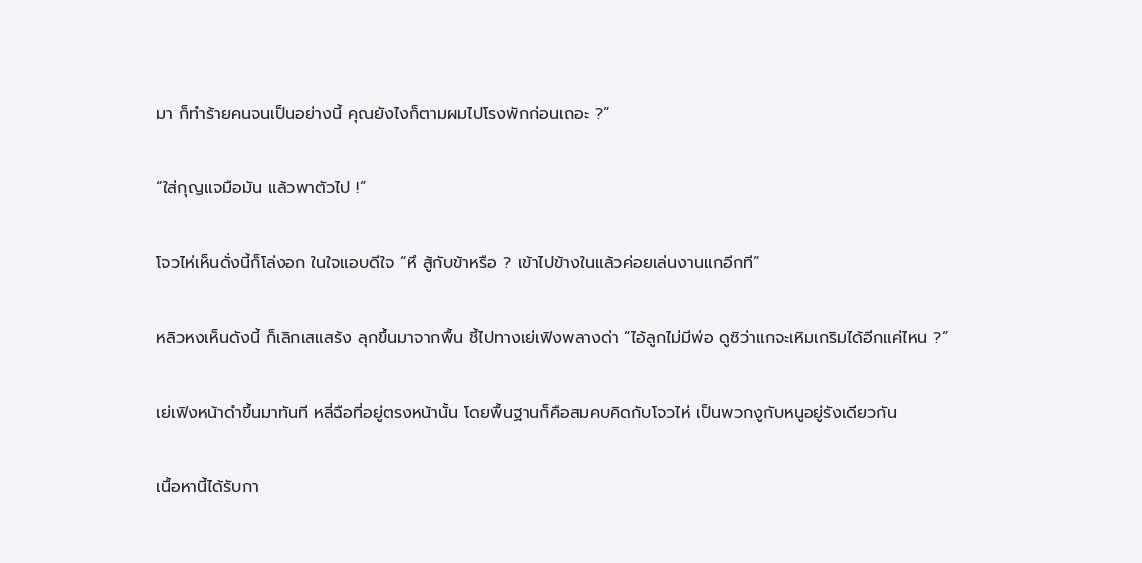มา ก็ทำร้ายคนจนเป็นอย่างนี้ คุณยังไงก็ตามผมไปโรงพักก่อนเถอะ ?”

“ใส่กุญแจมือมัน แล้วพาตัวไป !”

โจวไห่เห็นดั่งนี้ก็โล่งอก ในใจแอบดีใจ “หึ สู้กับข้าหรือ ? เข้าไปข้างในแล้วค่อยเล่นงานแกอีกที”

หลิวหงเห็นดังนี้ ก็เลิกเสแสร้ง ลุกขึ้นมาจากพื้น ชี้ไปทางเย่เฟิงพลางด่า “ไอ้ลูกไม่มีพ่อ ดูซิว่าแกจะเหิมเกริมได้อีกแค่ไหน ?”

เย่เฟิงหน้าดำขึ้นมาทันที หลี่ฉือที่อยู่ตรงหน้านั้น โดยพื้นฐานก็คือสมคบคิดกับโจวไห่ เป็นพวกงูกับหนูอยู่รังเดียวกัน

เนื้อหานี้ได้รับกา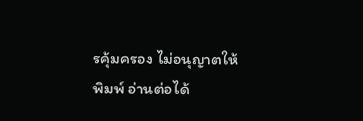รคุ้มครอง ไม่อนุญาตให้พิมพ์ อ่านต่อได้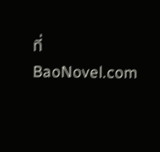ที่ BaoNovel.com